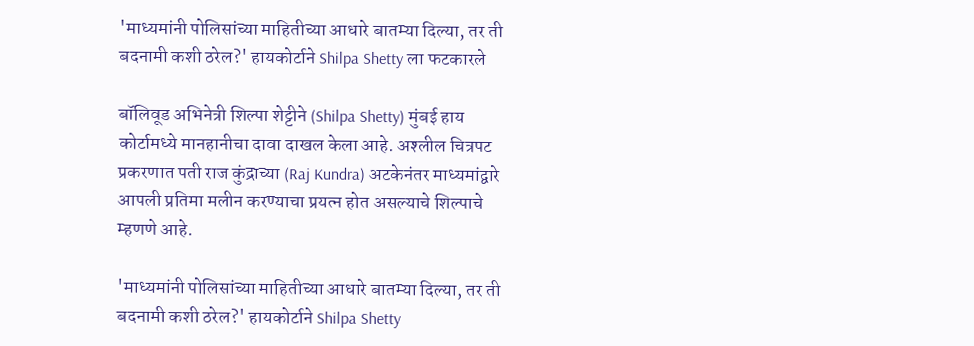'माध्यमांनी पोलिसांच्या माहितीच्या आधारे बातम्या दिल्या, तर ती बदनामी कशी ठरेल?' हायकोर्टाने Shilpa Shetty ला फटकारले

बॉलिवूड अभिनेत्री शिल्पा शेट्टीने (Shilpa Shetty) मुंबई हाय कोर्टामध्ये मानहानीचा दावा दाखल केला आहे. अश्‍लील चित्रपट प्रकरणात पती राज कुंद्राच्या (Raj Kundra) अटकेनंतर माध्यमांद्वारे आपली प्रतिमा मलीन करण्याचा प्रयत्न होत असल्याचे शिल्पाचे म्हणणे आहे.

'माध्यमांनी पोलिसांच्या माहितीच्या आधारे बातम्या दिल्या, तर ती बदनामी कशी ठरेल?' हायकोर्टाने Shilpa Shetty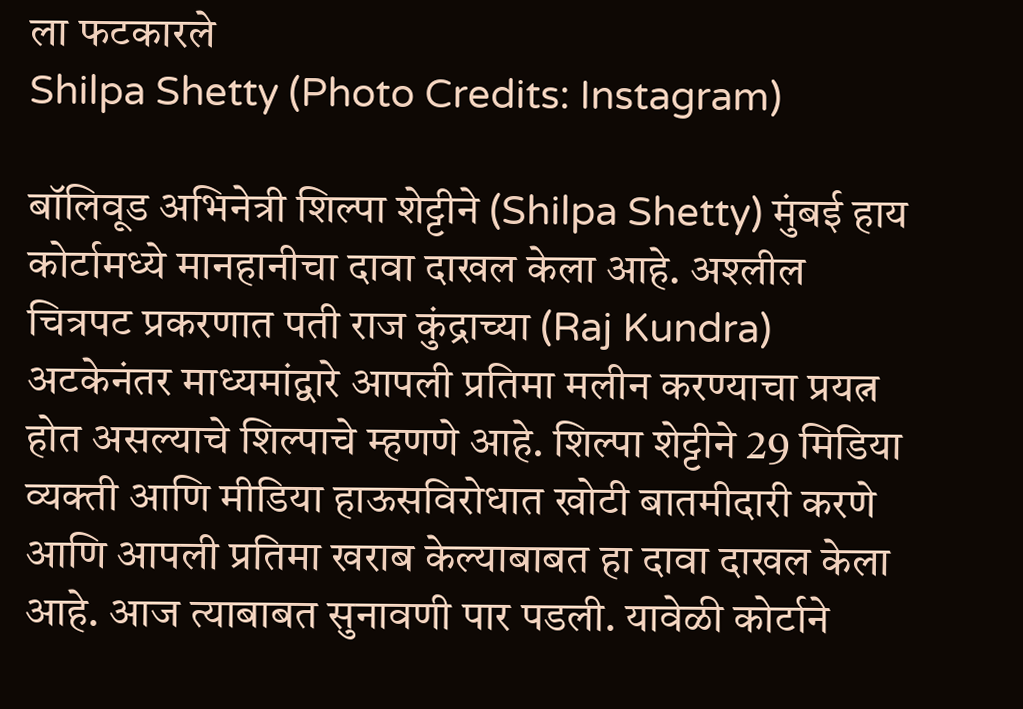ला फटकारले
Shilpa Shetty (Photo Credits: Instagram)

बॉलिवूड अभिनेत्री शिल्पा शेट्टीने (Shilpa Shetty) मुंबई हाय कोर्टामध्ये मानहानीचा दावा दाखल केला आहे. अश्‍लील चित्रपट प्रकरणात पती राज कुंद्राच्या (Raj Kundra) अटकेनंतर माध्यमांद्वारे आपली प्रतिमा मलीन करण्याचा प्रयत्न होत असल्याचे शिल्पाचे म्हणणे आहे. शिल्पा शेट्टीने 29 मिडिया व्यक्ती आणि मीडिया हाऊसविरोधात खोटी बातमीदारी करणे आणि आपली प्रतिमा खराब केल्याबाबत हा दावा दाखल केला आहे. आज त्याबाबत सुनावणी पार पडली. यावेळी कोर्टाने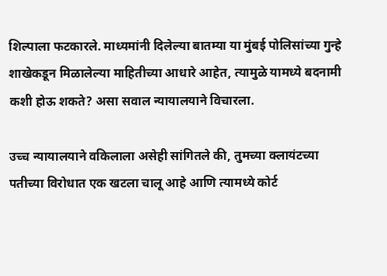शिल्पाला फटकारले. माध्यमांनी दिलेल्या बातम्या या मुंबई पोलिसांच्या गुन्हे शाखेकडून मिळालेल्या माहितीच्या आधारे आहेत, त्यामुळे यामध्ये बदनामी कशी होऊ शकते? असा सवाल न्यायालयाने विचारला.

उच्च न्यायालयाने वकिलाला असेही सांगितले की, तुमच्या क्लायंटच्या पतीच्या विरोधात एक खटला चालू आहे आणि त्यामध्ये कोर्ट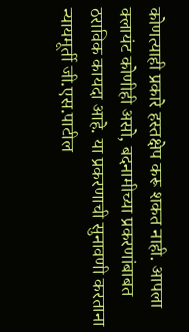कोणत्याही प्रकारे हस्तक्षेप करू शकत नाही. आपला क्लायंट कोणीही असो, बदनामीच्या प्रकरणांबाबत ठराविक कायदा आहे. या प्रकरणाची सुनावणी करताना न्यायमूर्ती जी.एस.पाटील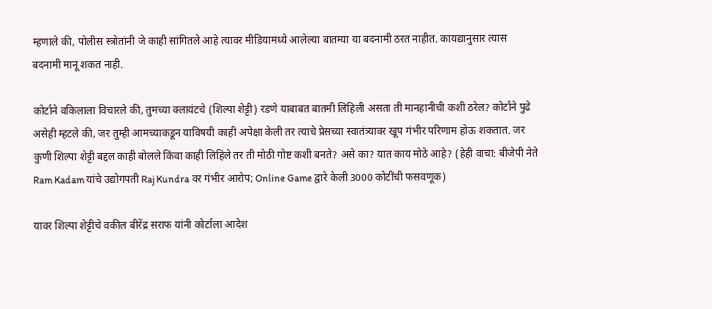म्हणाले की, पोलीस स्त्रोतांनी जे काही सांगितले आहे त्यावर मीडियामध्ये आलेल्या बातम्या या बदनामी ठरत नाहीत. कायद्यानुसार त्यास बदनामी मानू शकत नाही.

कोर्टाने वकिलाला विचारले की, तुमच्या क्लायंटचे (शिल्पा शेट्टी) रडणे याबाबत बातमी लिहिली असता ती मानहानीची कशी ठरेल? कोर्टाने पुढे असेही म्हटले की, जर तुम्ही आमच्याकडून याविषयी काही अपेक्षा केली तर त्याचे प्रेसच्या स्वातंत्र्यावर खूप गंभीर परिणाम होऊ शकतात. जर कुणी शिल्पा शेट्टी बद्दल काही बोलले किंवा काही लिहिले तर ती मोठी गोष्ट कशी बनते? असे का? यात काय मोठे आहे? (हेही वाचा: बीजेपी नेते Ram Kadam यांचे उद्योगपती Raj Kundra वर गंभीर आरोप; Online Game द्वारे केली 3000 कोटींची फसवणूक)

यावर शिल्पा शेट्टीचे वकील बीरेंद्र सराफ यांनी कोर्टाला आदेश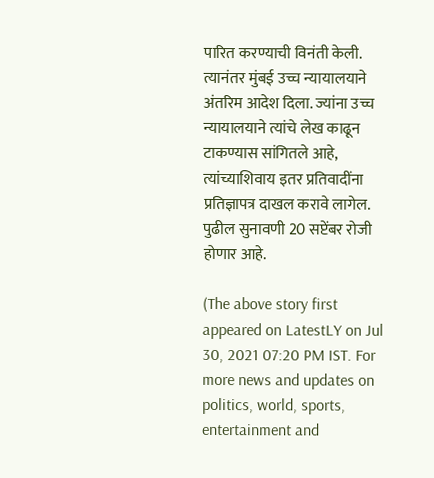पारित करण्याची विनंती केली. त्यानंतर मुंबई उच्च न्यायालयाने अंतरिम आदेश दिला. ज्यांना उच्च न्यायालयाने त्यांचे लेख काढून टाकण्यास सांगितले आहे, त्यांच्याशिवाय इतर प्रतिवादींना प्रतिज्ञापत्र दाखल करावे लागेल. पुढील सुनावणी 20 सप्टेंबर रोजी होणार आहे.

(The above story first appeared on LatestLY on Jul 30, 2021 07:20 PM IST. For more news and updates on politics, world, sports, entertainment and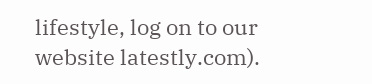lifestyle, log on to our website latestly.com).